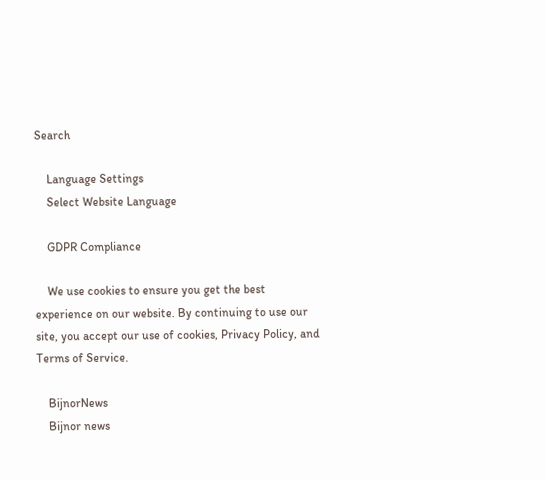Search

    Language Settings
    Select Website Language

    GDPR Compliance

    We use cookies to ensure you get the best experience on our website. By continuing to use our site, you accept our use of cookies, Privacy Policy, and Terms of Service.

    BijnorNews
    Bijnor news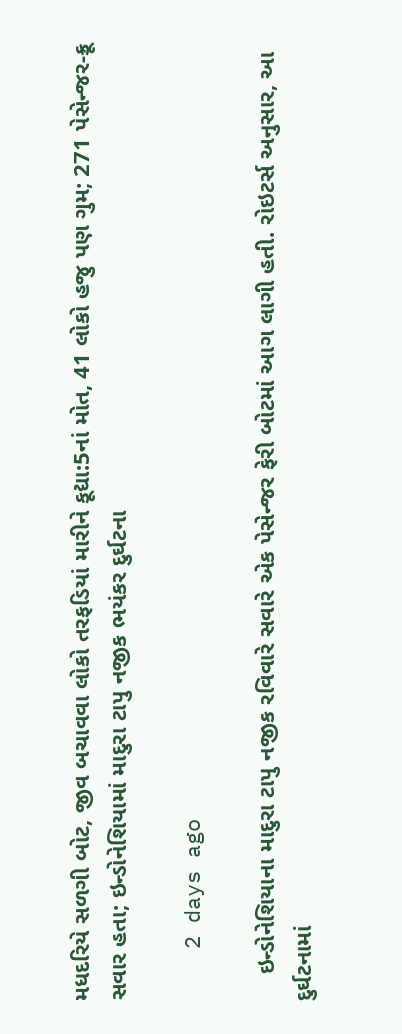મધદરિયે સળગી બોટ, જીવ બચાવવા લોકો તરફડિયાં મારીને કૂદ્યા:5નાં મોત, 41 લોકો હજુ પણ ગુમ; 271 પેસેન્જર-ક્રૂ સવાર હતા; ઇન્ડોનેશિયામાં માદુરા ટાપુ નજીક ભયંકર દુર્ઘટના

    2 days ago

    ઇન્ડોનેશિયાના માદુરા ટાપુ નજીક રવિવારે સવારે એક પેસેન્જર ફેરી બોટમાં આગ લાગી હતી. રોઇટર્સ અનુસાર, આ દુર્ઘટનામાં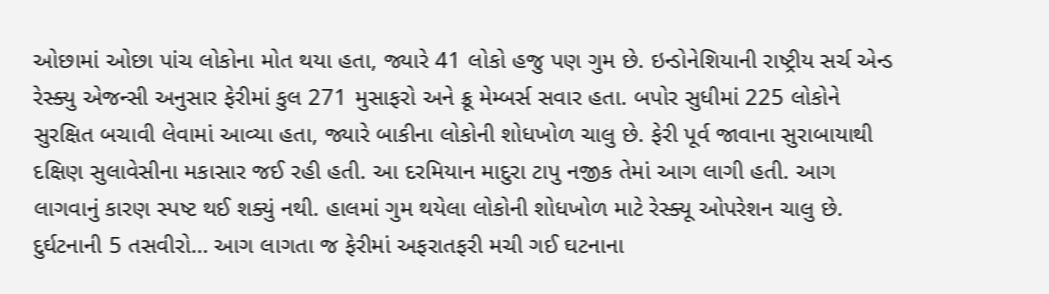ઓછામાં ઓછા પાંચ લોકોના મોત થયા હતા, જ્યારે 41 લોકો હજુ પણ ગુમ છે. ઇન્ડોનેશિયાની રાષ્ટ્રીય સર્ચ એન્ડ રેસ્ક્યુ એજન્સી અનુસાર ફેરીમાં કુલ 271 મુસાફરો અને ક્રૂ મેમ્બર્સ સવાર હતા. બપોર સુધીમાં 225 લોકોને સુરક્ષિત બચાવી લેવામાં આવ્યા હતા, જ્યારે બાકીના લોકોની શોધખોળ ચાલુ છે. ફેરી પૂર્વ જાવાના સુરાબાયાથી દક્ષિણ સુલાવેસીના મકાસાર જઈ રહી હતી. આ દરમિયાન માદુરા ટાપુ નજીક તેમાં આગ લાગી હતી. આગ લાગવાનું કારણ સ્પષ્ટ થઈ શક્યું નથી. હાલમાં ગુમ થયેલા લોકોની શોધખોળ માટે રેસ્ક્યૂ ઓપરેશન ચાલુ છે. દુર્ઘટનાની 5 તસવીરો… આગ લાગતા જ ફેરીમાં અફરાતફરી મચી ગઈ ઘટનાના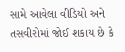સામે આવેલા વીડિયો અને તસવીરોમાં જોઈ શકાય છે કે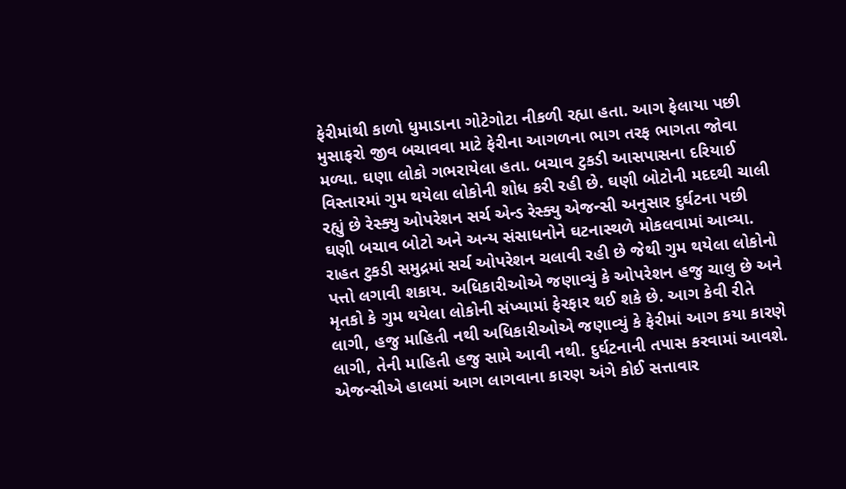ફેરીમાંથી કાળો ધુમાડાના ગોટેગોટા નીકળી રહ્યા હતા. આગ ફેલાયા પછી મુસાફરો જીવ બચાવવા માટે ફેરીના આગળના ભાગ તરફ ભાગતા જોવા મળ્યા. ઘણા લોકો ગભરાયેલા હતા. બચાવ ટુકડી આસપાસના દરિયાઈ વિસ્તારમાં ગુમ થયેલા લોકોની શોધ કરી રહી છે. ઘણી બોટોની મદદથી ચાલી રહ્યું છે રેસ્ક્યુ ઓપરેશન સર્ચ એન્ડ રેસ્ક્યુ એજન્સી અનુસાર દુર્ઘટના પછી ઘણી બચાવ બોટો અને અન્ય સંસાધનોને ઘટનાસ્થળે મોકલવામાં આવ્યા. રાહત ટુકડી સમુદ્રમાં સર્ચ ઓપરેશન ચલાવી રહી છે જેથી ગુમ થયેલા લોકોનો પત્તો લગાવી શકાય. અધિકારીઓએ જણાવ્યું કે ઓપરેશન હજુ ચાલુ છે અને મૃતકો કે ગુમ થયેલા લોકોની સંખ્યામાં ફેરફાર થઈ શકે છે. આગ કેવી રીતે લાગી, હજુ માહિતી નથી અધિકારીઓએ જણાવ્યું કે ફેરીમાં આગ કયા કારણે લાગી, તેની માહિતી હજુ સામે આવી નથી. દુર્ઘટનાની તપાસ કરવામાં આવશે. એજન્સીએ હાલમાં આગ લાગવાના કારણ અંગે કોઈ સત્તાવાર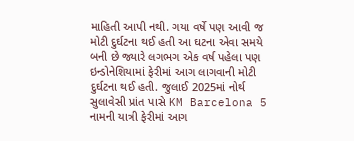માહિતી આપી નથી. ગયા વર્ષે પણ આવી જ મોટી દુર્ઘટના થઈ હતી આ ઘટના એવા સમયે બની છે જ્યારે લગભગ એક વર્ષ પહેલા પણ ઇન્ડોનેશિયામાં ફેરીમાં આગ લાગવાની મોટી દુર્ઘટના થઈ હતી. જુલાઈ 2025માં નોર્થ સુલાવેસી પ્રાંત પાસે KM Barcelona 5 નામની યાત્રી ફેરીમાં આગ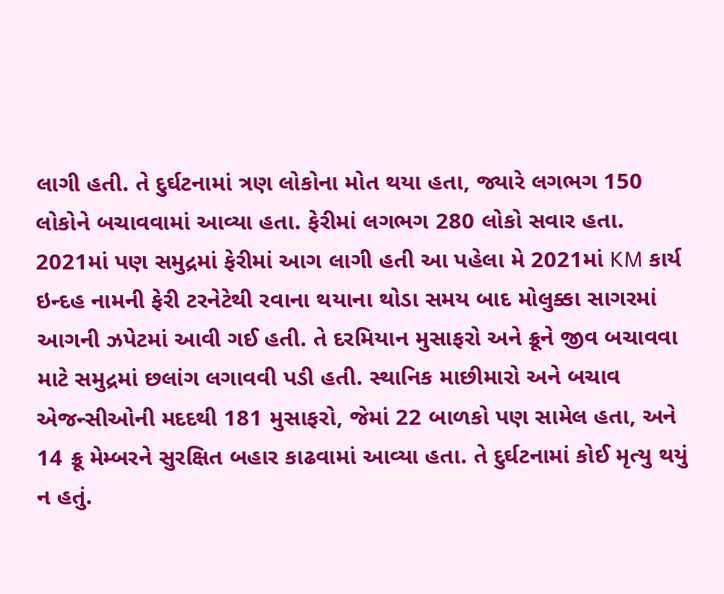લાગી હતી. તે દુર્ઘટનામાં ત્રણ લોકોના મોત થયા હતા, જ્યારે લગભગ 150 લોકોને બચાવવામાં આવ્યા હતા. ફેરીમાં લગભગ 280 લોકો સવાર હતા. 2021માં પણ સમુદ્રમાં ફેરીમાં આગ લાગી હતી આ પહેલા મે 2021માં KM કાર્ય ઇન્દહ નામની ફેરી ટરનેટેથી રવાના થયાના થોડા સમય બાદ મોલુક્કા સાગરમાં આગની ઝપેટમાં આવી ગઈ હતી. તે દરમિયાન મુસાફરો અને ક્રૂને જીવ બચાવવા માટે સમુદ્રમાં છલાંગ લગાવવી પડી હતી. સ્થાનિક માછીમારો અને બચાવ એજન્સીઓની મદદથી 181 મુસાફરો, જેમાં 22 બાળકો પણ સામેલ હતા, અને 14 ક્રૂ મેમ્બરને સુરક્ષિત બહાર કાઢવામાં આવ્યા હતા. તે દુર્ઘટનામાં કોઈ મૃત્યુ થયું ન હતું.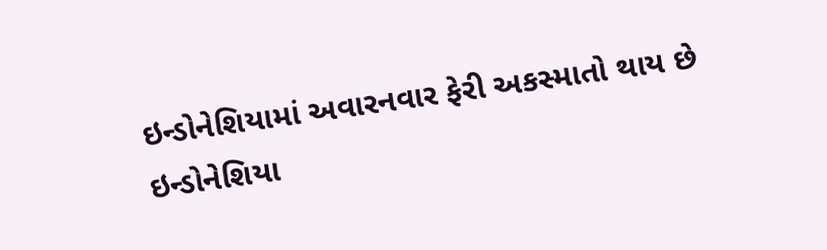ઇન્ડોનેશિયામાં અવારનવાર ફેરી અકસ્માતો થાય છે ઇન્ડોનેશિયા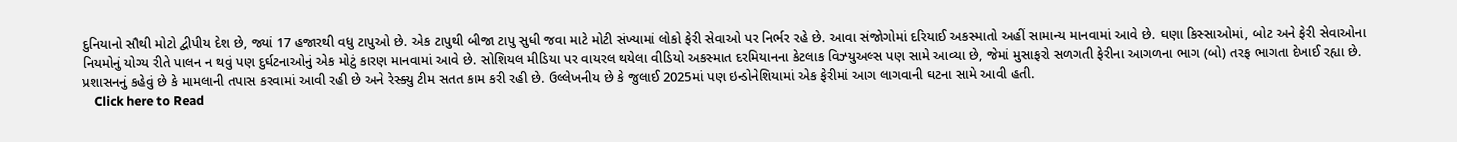દુનિયાનો સૌથી મોટો દ્વીપીય દેશ છે, જ્યાં 17 હજારથી વધુ ટાપુઓ છે. એક ટાપુથી બીજા ટાપુ સુધી જવા માટે મોટી સંખ્યામાં લોકો ફેરી સેવાઓ પર નિર્ભર રહે છે. આવા સંજોગોમાં દરિયાઈ અકસ્માતો અહીં સામાન્ય માનવામાં આવે છે. ઘણા કિસ્સાઓમાં, બોટ અને ફેરી સેવાઓના નિયમોનું યોગ્ય રીતે પાલન ન થવું પણ દુર્ઘટનાઓનું એક મોટું કારણ માનવામાં આવે છે. સોશિયલ મીડિયા પર વાયરલ થયેલા વીડિયો અકસ્માત દરમિયાનના કેટલાક વિઝ્યુઅલ્સ પણ સામે આવ્યા છે, જેમાં મુસાફરો સળગતી ફેરીના આગળના ભાગ (બો) તરફ ભાગતા દેખાઈ રહ્યા છે. પ્રશાસનનું કહેવું છે કે મામલાની તપાસ કરવામાં આવી રહી છે અને રેસ્ક્યુ ટીમ સતત કામ કરી રહી છે. ઉલ્લેખનીય છે કે જુલાઈ 2025માં પણ ઇન્ડોનેશિયામાં એક ફેરીમાં આગ લાગવાની ઘટના સામે આવી હતી.
    Click here to Read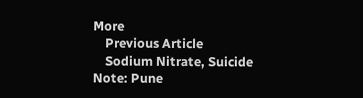More
    Previous Article
    Sodium Nitrate, Suicide Note: Pune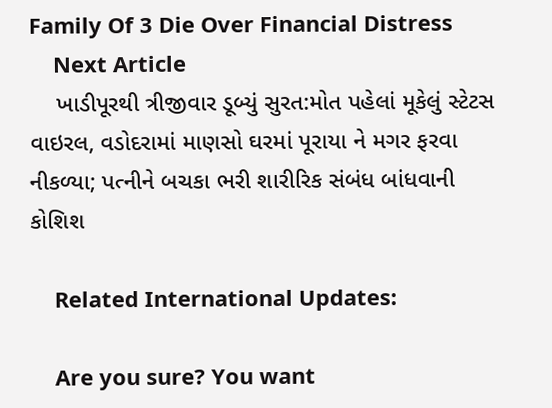Family Of 3 Die Over Financial Distress
    Next Article
    ખાડીપૂરથી ત્રીજીવાર ડૂબ્યું સુરત:મોત પહેલાં મૂકેલું સ્ટેટસ વાઇરલ, વડોદરામાં માણસો ઘરમાં પૂરાયા ને મગર ફરવા નીકળ્યા; પત્નીને બચકા ભરી શારીરિક સંબંધ બાંધવાની કોશિશ

    Related International Updates:

    Are you sure? You want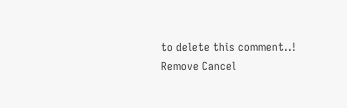to delete this comment..! Remove Cancel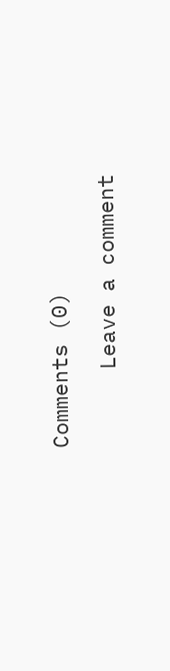Comments (0)

      Leave a comment